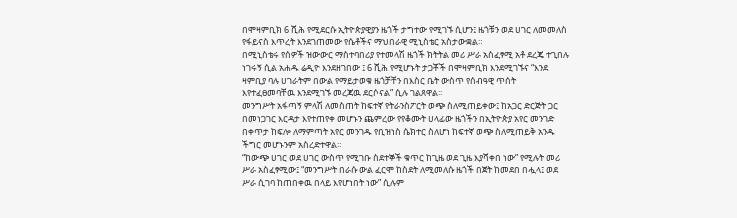በሞዛምቢክ 6 ሺሕ የሚደርሱ ኢትዮጵያዊያን ዜጎች ታግተው የሚገኙ ሲሆን፤ ዜጎቹን ወደ ሀገር ለመመለስ የፋይናስ እጥረት እንደገጠመው የሴቶችና ማህበራዊ ሚኒስቴር አስታውቋል።
በሚኒስቴሩ የሰዎች ዝውውር ማስተባበሪያ የተመላሽ ዜጎች ክትትል መሪ ሥራ አስፈፃሚ አቶ ደረጄ ተጊበሉ ነገሩኝ ሲል አሐዱ ሬዲዮ እንደዘገበው ፤ 6 ሺሕ የሚሆኑት ታጋቾች በሞዛምቢክ እንደሚገኙና “እንደ ዛምቢያ ባሉ ሀገራትም በውል የማይታወቁ ዜጎቻቸን በእስር ቤት ውስጥ የሰብዓዊ ጥሰት እየተፈፀመባቸዉ እንደሚገኙ መረጃዉ ደርሶናል” ሲሉ ገልጸዋል፡፡
መንግሥት አፋጣኝ ምላሽ ለመስጠት ከፍተኛ የትራንስፖርት ወጭ ስለሚጠይቀው፤ ከአጋር ድርጅት ጋር በመነጋገር እርዳታ እየተጠየቀ መሆኑን ጨምረው የየቆሙት ሀላፊው ዜጎችን በኢትዮጵያ አየር መንገድ በቀጥታ ከፍሎ ለማምጣት አየር መንገዱ የቢዝነስ ሴክተር ስለሆነ ከፍተኛ ወጭ ስለሚጠይቅ አንዱ ችግር መሆኑንም አስረድተዋል።
“ከውጭ ሀገር ወደ ሀገር ውስጥ የሚገቡ ስደተኞች ቁጥር ከጊዜ ወደ ጊዜ እያሻቀበ ነው” የሚሉት መሪ ሥራ አስፈፃሚው፤ “መንግሥት በራሱ ውል ፈርሞ ከስደት ለሚመለሱ ዜጎች በጀት ከመደበ በሗላ፤ ወደ ሥራ ሲገባ ከጠበቀዉ በላይ እየሆነበት ነው” ሲሉም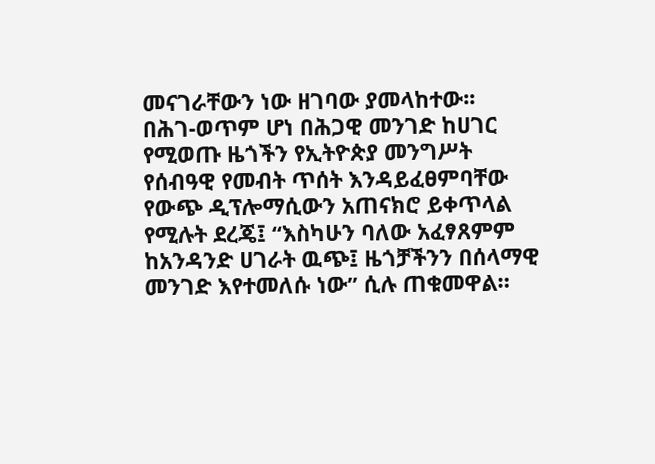መናገራቸውን ነው ዘገባው ያመላከተው፡፡
በሕገ-ወጥም ሆነ በሕጋዊ መንገድ ከሀገር የሚወጡ ዜጎችን የኢትዮጵያ መንግሥት የሰብዓዊ የመብት ጥሰት እንዳይፈፀምባቸው የውጭ ዲፕሎማሲውን አጠናክሮ ይቀጥላል የሚሉት ደረጄ፤ “እስካሁን ባለው አፈፃጸምም ከአንዳንድ ሀገራት ዉጭ፤ ዜጎቻችንን በሰላማዊ መንገድ እየተመለሱ ነው” ሲሉ ጠቁመዋል።